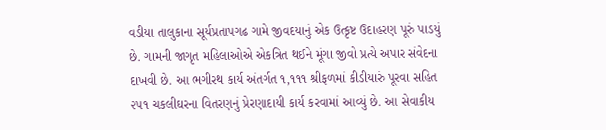વડીયા તાલુકાના સૂર્યપ્રતાપગઢ ગામે જીવદયાનું એક ઉત્કૃષ્ટ ઉદાહરણ પૂરું પાડયું છે. ગામની જાગૃત મહિલાઓએ એકત્રિત થઈને મૂંગા જીવો પ્રત્યે અપાર સંવેદના દાખવી છે. આ ભગીરથ કાર્ય અંતર્ગત ૧,૧૧૧ શ્રીફળમાં કીડીયારું પૂરવા સહિત ૨૫૧ ચકલીઘરના વિતરણનું પ્રેરણાદાયી કાર્ય કરવામાં આવ્યું છે. આ સેવાકીય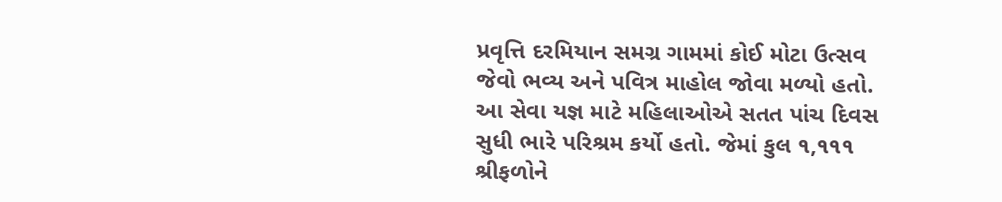પ્રવૃત્તિ દરમિયાન સમગ્ર ગામમાં કોઈ મોટા ઉત્સવ જેવો ભવ્ય અને પવિત્ર માહોલ જોવા મળ્યો હતો. આ સેવા યજ્ઞ માટે મહિલાઓએ સતત પાંચ દિવસ સુધી ભારે પરિશ્રમ કર્યો હતો. જેમાં કુલ ૧,૧૧૧ શ્રીફળોને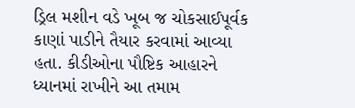ડ્રિલ મશીન વડે ખૂબ જ ચોકસાઈપૂર્વક કાણાં પાડીને તૈયાર કરવામાં આવ્યા હતા. કીડીઓના પૌષ્ટિક આહારને ધ્યાનમાં રાખીને આ તમામ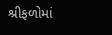શ્રીફળોમાં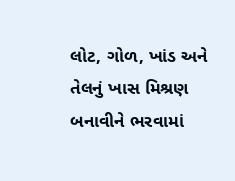લોટ, ગોળ, ખાંડ અને તેલનું ખાસ મિશ્રણ બનાવીને ભરવામાં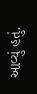આવ્યું હતું.